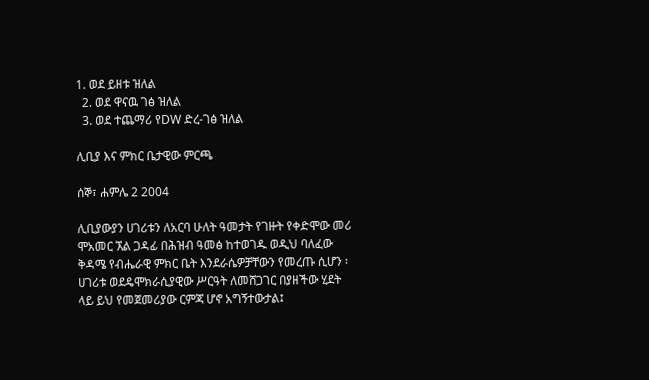1. ወደ ይዘቱ ዝለል
  2. ወደ ዋናዉ ገፅ ዝለል
  3. ወደ ተጨማሪ የDW ድረ-ገፅ ዝለል

ሊቢያ እና ምክር ቤታዊው ምርጫ

ሰኞ፣ ሐምሌ 2 2004

ሊቢያውያን ሀገሪቱን ለአርባ ሁለት ዓመታት የገዙት የቀድሞው መሪ ሞአመር ኧል ጋዳፊ በሕዝብ ዓመፅ ከተወገዱ ወዲህ ባለፈው ቅዳሜ የብሔራዊ ምክር ቤት እንደራሴዎቻቸውን የመረጡ ሲሆን ፡ ሀገሪቱ ወደዴሞክራሲያዊው ሥርዓት ለመሸጋገር በያዘችው ሂደት ላይ ይህ የመጀመሪያው ርምጃ ሆኖ አግኝተውታል፤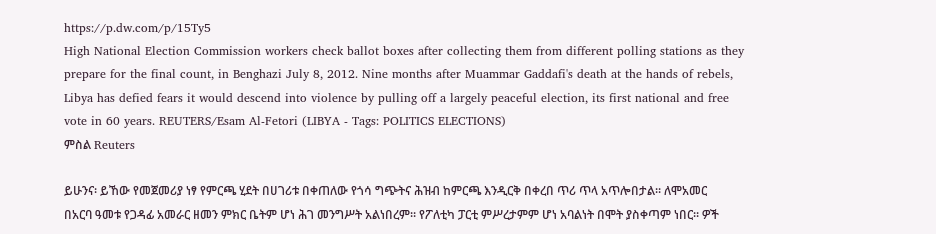https://p.dw.com/p/15Ty5
High National Election Commission workers check ballot boxes after collecting them from different polling stations as they prepare for the final count, in Benghazi July 8, 2012. Nine months after Muammar Gaddafi's death at the hands of rebels, Libya has defied fears it would descend into violence by pulling off a largely peaceful election, its first national and free vote in 60 years. REUTERS/Esam Al-Fetori (LIBYA - Tags: POLITICS ELECTIONS)
ምስል Reuters

ይሁንና፡ ይኸው የመጀመሪያ ነፃ የምርጫ ሂደት በሀገሪቱ በቀጠለው የጎሳ ግጭትና ሕዝብ ከምርጫ እንዲርቅ በቀረበ ጥሪ ጥላ አጥሎበታል። ለሞአመር በአርባ ዓመቱ የጋዳፊ አመራር ዘመን ምክር ቤትም ሆነ ሕገ መንግሥት አልነበረም። የፖለቲካ ፓርቲ ምሥረታምም ሆነ አባልነት በሞት ያስቀጣም ነበር። ዎች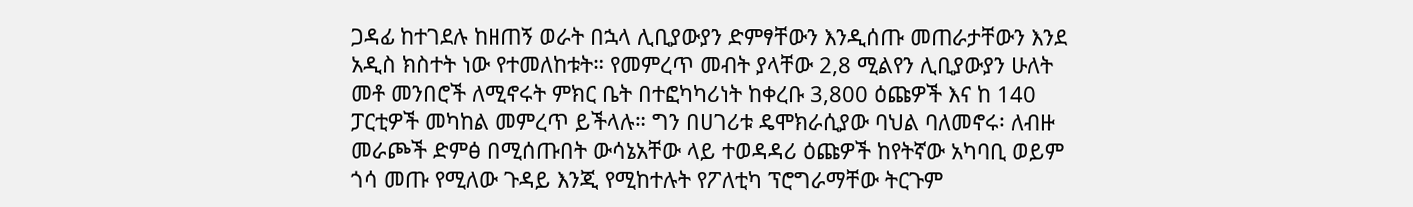ጋዳፊ ከተገደሉ ከዘጠኝ ወራት በኋላ ሊቢያውያን ድምፃቸውን እንዲሰጡ መጠራታቸውን እንደ አዲስ ክስተት ነው የተመለከቱት። የመምረጥ መብት ያላቸው 2,8 ሚልየን ሊቢያውያን ሁለት መቶ መንበሮች ለሚኖሩት ምክር ቤት በተፎካካሪነት ከቀረቡ 3,800 ዕጩዎች እና ከ 140 ፓርቲዎች መካከል መምረጥ ይችላሉ። ግን በሀገሪቱ ዴሞክራሲያው ባህል ባለመኖሩ፡ ለብዙ መራጮች ድምፅ በሚሰጡበት ውሳኔአቸው ላይ ተወዳዳሪ ዕጩዎች ከየትኛው አካባቢ ወይም ጎሳ መጡ የሚለው ጉዳይ እንጂ የሚከተሉት የፖለቲካ ፕሮግራማቸው ትርጉም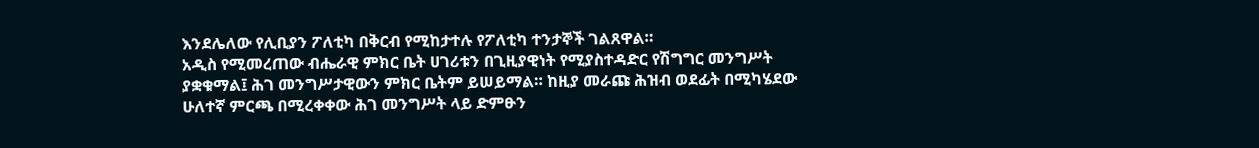እንደሌለው የሊቢያን ፖለቲካ በቅርብ የሚከታተሉ የፖለቲካ ተንታኞች ገልጸዋል።
አዲስ የሚመረጠው ብሔራዊ ምክር ቤት ሀገሪቱን በጊዚያዊነት የሚያስተዳድር የሽግግር መንግሥት ያቋቁማል፤ ሕገ መንግሥታዊውን ምክር ቤትም ይሠይማል። ከዚያ መራጩ ሕዝብ ወደፊት በሚካሄደው ሁለተኛ ምርጫ በሚረቀቀው ሕገ መንግሥት ላይ ድምፁን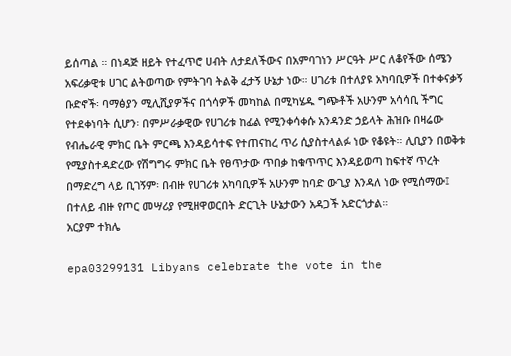ይሰጣል ። በነዳጅ ዘይት የተፈጥሮ ሀብት ለታደለችውና በአምባገነን ሥርዓት ሥር ለቆየችው ሰሜን አፍሪቃዊቱ ሀገር ልትወጣው የምትገባ ትልቅ ፈታኝ ሁኔታ ነው። ሀገሪቱ በተለያዩ አካባቢዎች በተቀናቃኝ ቡድኖች፡ ባማፅያን ሚሊሺያዎችና በጎሳዎች መካከል በሚካሄዱ ግጭቶች አሁንም አሳሳቢ ችግር የተደቀነባት ሲሆን፡ በምሥራቃዊው የሀገሪቱ ከፊል የሚንቀሳቀሱ አንዳንድ ኃይላት ሕዝቡ በዛሬው የብሔራዊ ምክር ቤት ምርጫ እንዳይሳተፍ የተጠናከረ ጥሪ ሲያስተላልፉ ነው የቆዩት። ሊቢያን በወቅቱ የሚያስተዳድረው የሽግግሩ ምክር ቤት የፀጥታው ጥበቃ ከቁጥጥር እንዳይወጣ ከፍተኛ ጥረት በማድረግ ላይ ቢገኝም፡ በብዙ የሀገሪቱ አካባቢዎች አሁንም ከባድ ውጊያ እንዳለ ነው የሚሰማው፤ በተለይ ብዙ የጦር መሣሪያ የሚዘዋወርበት ድርጊት ሁኔታውን አዳጋች አድርጎታል።
አርያም ተክሌ

epa03299131 Libyans celebrate the vote in the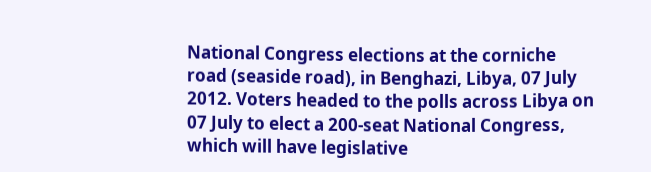National Congress elections at the corniche road (seaside road), in Benghazi, Libya, 07 July 2012. Voters headed to the polls across Libya on 07 July to elect a 200-seat National Congress, which will have legislative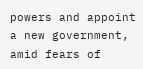powers and appoint a new government, amid fears of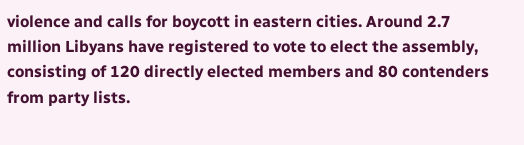violence and calls for boycott in eastern cities. Around 2.7 million Libyans have registered to vote to elect the assembly, consisting of 120 directly elected members and 80 contenders from party lists.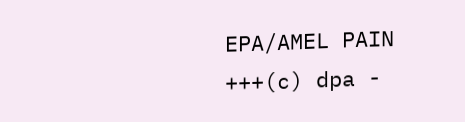EPA/AMEL PAIN +++(c) dpa -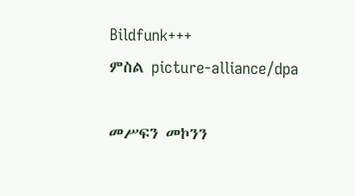Bildfunk+++
ምስል picture-alliance/dpa

መሥፍን መኮንን